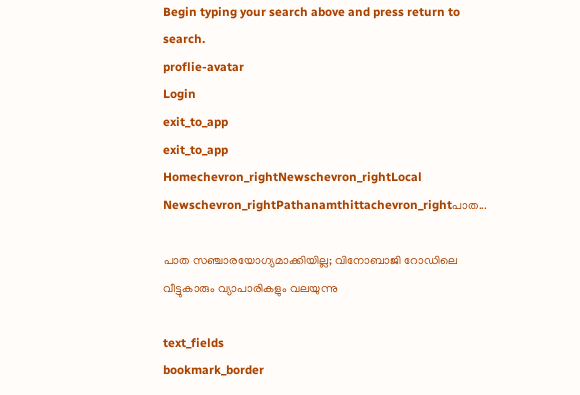Begin typing your search above and press return to search.
proflie-avatar
Login
exit_to_app
exit_to_app
Homechevron_rightNewschevron_rightLocal Newschevron_rightPathanamthittachevron_rightപാത...

പാത സഞ്ചാരയോഗ്യമാക്കിയില്ല; വിനോബാജി റോഡിലെ വീട്ടുകാരും വ്യാപാരികളും വലയുന്നു

text_fields
bookmark_border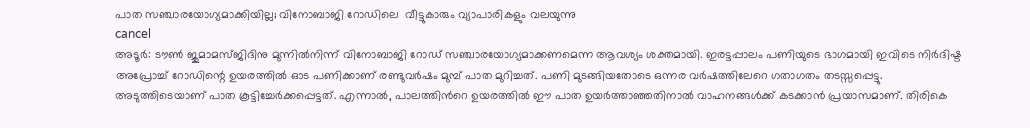പാത സഞ്ചാരയോഗ്യമാക്കിയില്ല; വിനോബാജി റോഡിലെ  വീട്ടുകാരും വ്യാപാരികളും വലയുന്നു
cancel
അടൂര്‍: ടൗണ്‍ ജുമാമസ്ജിദിനു മുന്നില്‍നിന്ന് വിനോബാജി റോഡ് സഞ്ചാരയോഗ്യമാക്കണമെന്ന ആവശ്യം ശക്തമായി. ഇരട്ടപ്പാലം പണിയുടെ ഭാഗമായി ഇവിടെ നിർദിഷ്ട അപ്രോച്ച് റോഡിന്റെ ഉയരത്തില്‍ ഓട പണിക്കാണ് രണ്ടുവർഷം മുമ്പ് പാത മുറിച്ചത്. പണി മുടങ്ങിയതോടെ ഒന്നര വർഷത്തിലേറെ ഗതാഗതം തടസ്സപ്പെട്ടു. അടുത്തിടെയാണ് പാത കൂട്ടിച്ചേർക്കപ്പെട്ടത്. എന്നാൽ, പാലത്തിന്‍റെ ഉയരത്തിൽ ഈ പാത ഉയർത്താഞ്ഞതിനാൽ വാഹനങ്ങൾക്ക് കടക്കാൻ പ്രയാസമാണ്. തിരികെ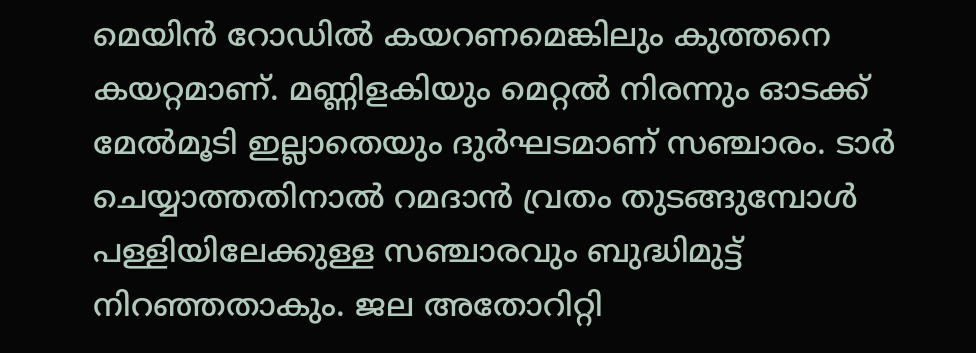മെയിൻ റോഡിൽ കയറണമെങ്കിലും കുത്തനെ കയറ്റമാണ്. മണ്ണിളകിയും മെറ്റൽ നിരന്നും ഓടക്ക് മേൽമൂടി ഇല്ലാതെയും ദുർഘടമാണ് സഞ്ചാരം. ടാർ ചെയ്യാത്തതിനാൽ റമദാൻ വ്രതം തുടങ്ങുമ്പോൾ പള്ളിയിലേക്കുള്ള സഞ്ചാരവും ബുദ്ധിമുട്ട് നിറഞ്ഞതാകും. ജല അതോറിറ്റി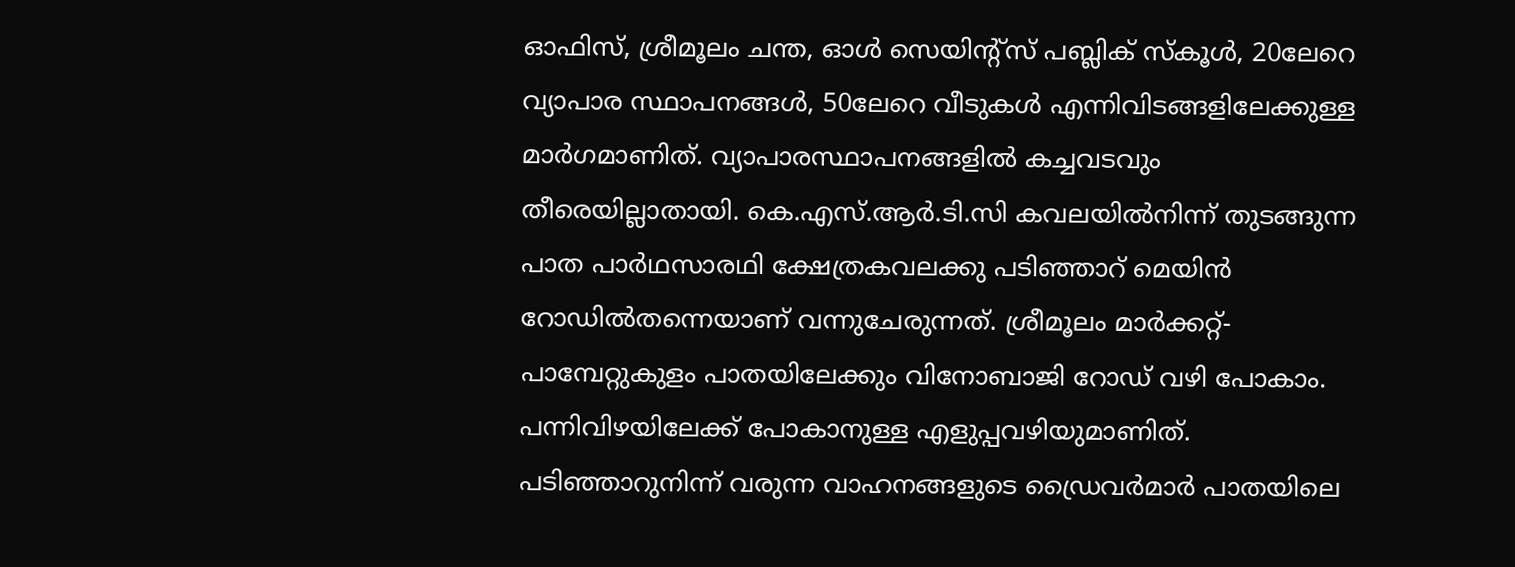ഓഫിസ്, ശ്രീമൂലം ചന്ത, ഓള്‍ സെയിന്റ്‌സ് പബ്ലിക് സ്‌കൂള്‍, 20ലേറെ വ്യാപാര സ്ഥാപനങ്ങള്‍, 50ലേറെ വീടുകള്‍ എന്നിവിടങ്ങളിലേക്കുള്ള മാര്‍ഗമാണിത്. വ്യാപാരസ്ഥാപനങ്ങളില്‍ കച്ചവടവും തീരെയില്ലാതായി. കെ.എസ്.ആര്‍.ടി.സി കവലയില്‍നിന്ന് തുടങ്ങുന്ന പാത പാര്‍ഥസാരഥി ക്ഷേത്രകവലക്കു പടിഞ്ഞാറ് മെയിന്‍ റോഡില്‍തന്നെയാണ് വന്നുചേരുന്നത്. ശ്രീമൂലം മാര്‍ക്കറ്റ്-പാമ്പേറ്റുകുളം പാതയിലേക്കും വിനോബാജി റോഡ് വഴി പോകാം. പന്നിവിഴയിലേക്ക് പോകാനുള്ള എളുപ്പവഴിയുമാണിത്. പടിഞ്ഞാറുനിന്ന് വരുന്ന വാഹനങ്ങളുടെ ഡ്രൈവര്‍മാര്‍ പാതയിലെ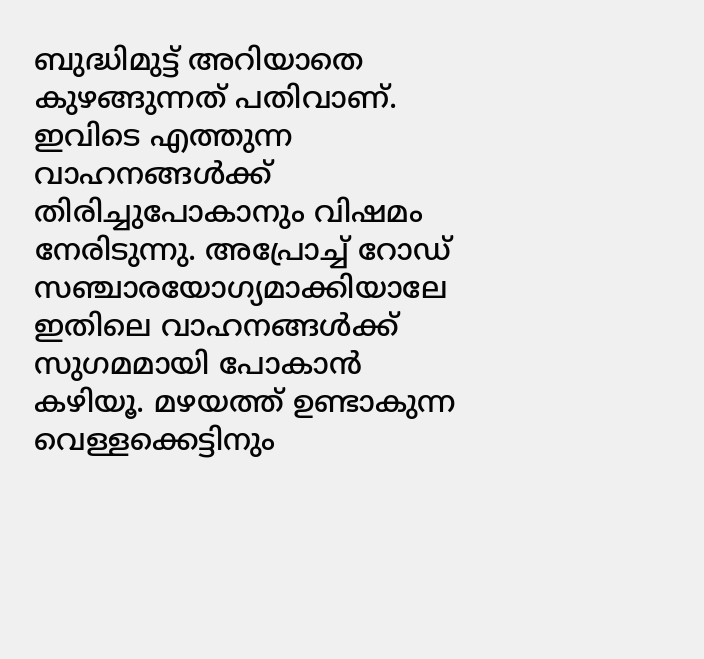ബുദ്ധിമുട്ട് അറിയാതെ കുഴങ്ങുന്നത് പതിവാണ്. ഇവിടെ എത്തുന്ന വാഹനങ്ങള്‍ക്ക് തിരിച്ചുപോകാനും വിഷമം നേരിടുന്നു. അപ്രോച്ച് റോഡ് സഞ്ചാരയോഗ്യമാക്കിയാലേ ഇതിലെ വാഹനങ്ങള്‍ക്ക് സുഗമമായി പോകാന്‍ കഴിയൂ. മഴയത്ത് ഉണ്ടാകുന്ന വെള്ളക്കെട്ടിനും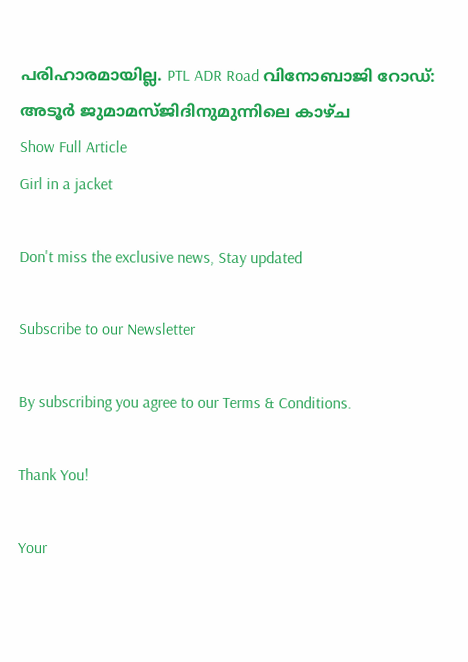പരിഹാരമായില്ല. PTL ADR Road വിനോബാജി റോഡ്: അടൂര്‍ ജുമാമസ്ജിദിനുമുന്നിലെ കാഴ്ച
Show Full Article
Girl in a jacket

Don't miss the exclusive news, Stay updated

Subscribe to our Newsletter

By subscribing you agree to our Terms & Conditions.

Thank You!

Your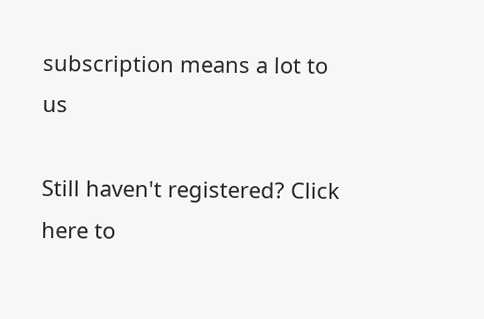subscription means a lot to us

Still haven't registered? Click here to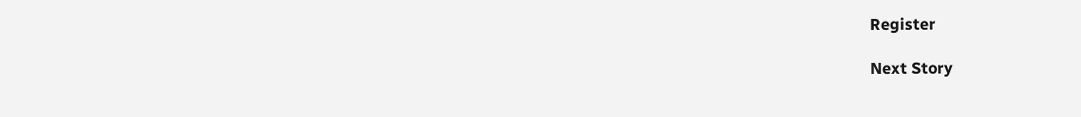Register

Next Story